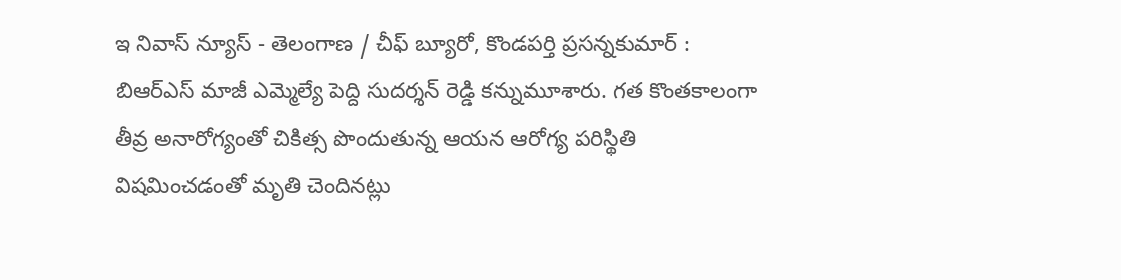ఇ నివాస్ న్యూస్ - తెలంగాణ / చీఫ్ బ్యూరో, కొండపర్తి ప్రసన్నకుమార్ : బిఆర్ఎస్ మాజీ ఎమ్మెల్యే పెద్ది సుదర్శన్ రెడ్డి కన్నుమూశారు. గత కొంతకాలంగా తీవ్ర అనారోగ్యంతో చికిత్స పొందుతున్న ఆయన ఆరోగ్య పరిస్థితి విషమించడంతో మృతి చెందినట్లు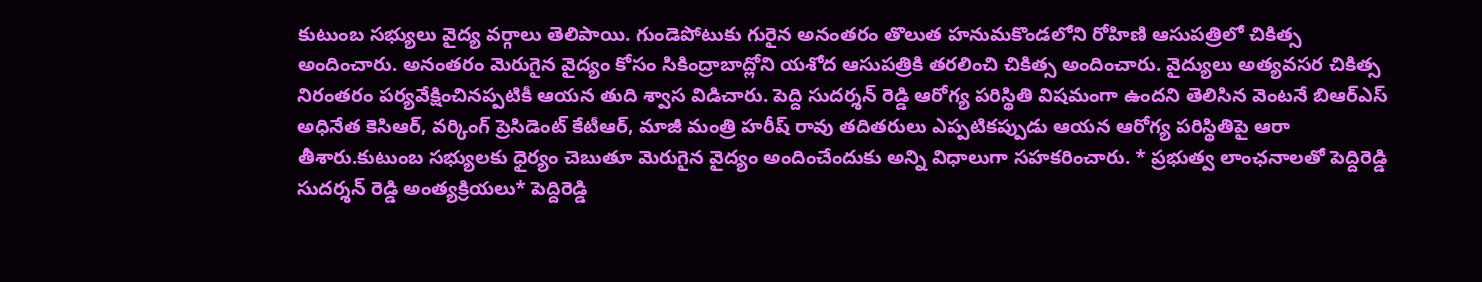కుటుంబ సభ్యులు వైద్య వర్గాలు తెలిపాయి. గుండెపోటుకు గురైన అనంతరం తొలుత హనుమకొండలోని రోహిణి ఆసుపత్రిలో చికిత్స అందించారు. అనంతరం మెరుగైన వైద్యం కోసం సికింద్రాబాద్లోని యశోద ఆసుపత్రికి తరలించి చికిత్స అందించారు. వైద్యులు అత్యవసర చికిత్స నిరంతరం పర్యవేక్షించినప్పటికీ ఆయన తుది శ్వాస విడిచారు. పెద్ది సుదర్శన్ రెడ్డి ఆరోగ్య పరిస్థితి విషమంగా ఉందని తెలిసిన వెంటనే బిఆర్ఎస్ అధినేత కెసిఆర్, వర్కింగ్ ప్రెసిడెంట్ కేటీఆర్, మాజీ మంత్రి హరీష్ రావు తదితరులు ఎప్పటికప్పుడు ఆయన ఆరోగ్య పరిస్థితిపై ఆరా తీశారు.కుటుంబ సభ్యులకు ధైర్యం చెబుతూ మెరుగైన వైద్యం అందించేందుకు అన్ని విధాలుగా సహకరించారు. * ప్రభుత్వ లాంఛనాలతో పెద్దిరెడ్డి సుదర్శన్ రెడ్డి అంత్యక్రియలు* పెద్దిరెడ్డి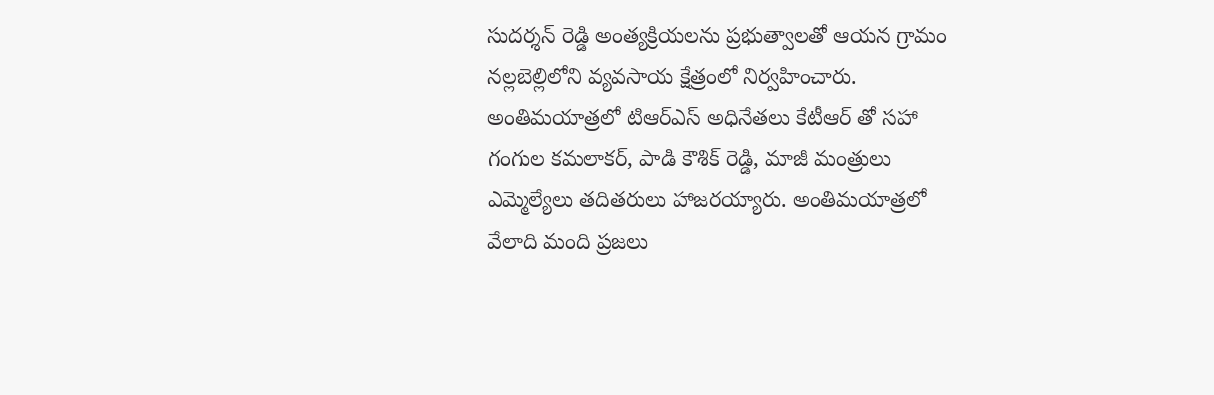సుదర్శన్ రెడ్డి అంత్యక్రియలను ప్రభుత్వాలతో ఆయన గ్రామం నల్లబెల్లిలోని వ్యవసాయ క్షేత్రంలో నిర్వహించారు. అంతిమయాత్రలో టిఆర్ఎస్ అధినేతలు కేటీఆర్ తో సహా గంగుల కమలాకర్, పాడి కౌశిక్ రెడ్డి, మాజీ మంత్రులు ఎమ్మెల్యేలు తదితరులు హాజరయ్యారు. అంతిమయాత్రలో వేలాది మంది ప్రజలు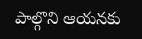పాల్గొని ఆయనకు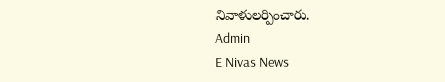నివాళులర్పించారు.
Admin
E Nivas News